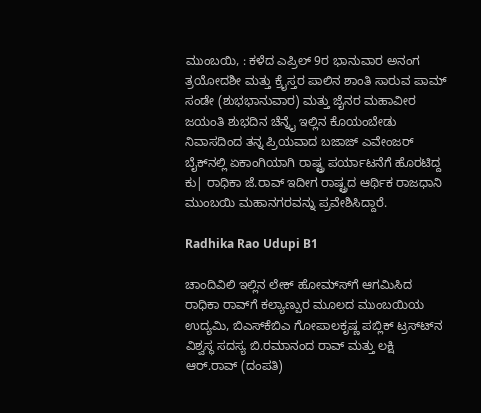ಮುಂಬಯಿ, : ಕಳೆದ ಎಪ್ರಿಲ್ 9ರ ಭಾನುವಾರ ಅನಂಗ ತ್ರಯೋದಶೀ ಮತ್ತು ಕ್ರೈಸ್ತರ ಪಾಲಿನ ಶಾಂತಿ ಸಾರುವ ಪಾಮ್ ಸಂಡೇ (ಶುಭಭಾನುವಾರ) ಮತ್ತು ಜೈನರ ಮಹಾವೀರ ಜಯಂತಿ ಶುಭದಿನ ಚೆನ್ನೈ ಇಲ್ಲಿನ ಕೊಯಂಬೇಡು ನಿವಾಸದಿಂದ ತನ್ನ ಪ್ರಿಯವಾದ ಬಜಾಜ್ ಎವೇಂಜರ್ ಬೈಕ್‍ನಲ್ಲಿ ಏಕಾಂಗಿಯಾಗಿ ರಾಷ್ಟ್ರ ಪರ್ಯಾಟನೆಗೆ ಹೊರಟಿದ್ದ ಕು| ರಾಧಿಕಾ ಜೆ.ರಾವ್ ಇದೀಗ ರಾಷ್ಟ್ರದ ಆರ್ಥಿಕ ರಾಜಧಾನಿ ಮುಂಬಯಿ ಮಹಾನಗರವನ್ನು ಪ್ರವೇಶಿಸಿದ್ದಾರೆ.

Radhika Rao Udupi B1

ಚಾಂದಿವಿಲಿ ಇಲ್ಲಿನ ಲೇಕ್ ಹೋಮ್ಸ್‍ಗೆ ಆಗಮಿಸಿದ ರಾಧಿಕಾ ರಾವ್‍ಗೆ ಕಲ್ಯಾಣ್ಪುರ ಮೂಲದ ಮುಂಬಯಿಯ ಉದ್ಯಮಿ, ಬಿಎಸ್‍ಕೆಬಿಎ ಗೋಪಾಲಕೃಷ್ಣ ಪಬ್ಲಿಕ್ ಟ್ರಸ್ಟ್‍ನ ವಿಶ್ವಸ್ಥ ಸದಸ್ಯ ಬಿ.ರಮಾನಂದ ರಾವ್ ಮತ್ತು ಲಕ್ಷಿ ಆರ್.ರಾವ್ (ದಂಪತಿ)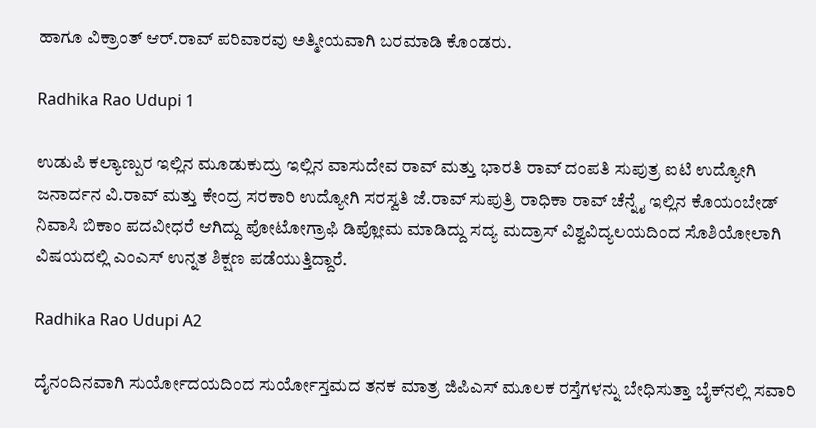ಹಾಗೂ ವಿಕ್ರಾಂತ್ ಆರ್.ರಾವ್ ಪರಿವಾರವು ಅತ್ಮೀಯವಾಗಿ ಬರಮಾಡಿ ಕೊಂಡರು.

Radhika Rao Udupi 1

ಉಡುಪಿ ಕಲ್ಯಾಣ್ಪುರ ಇಲ್ಲಿನ ಮೂಡುಕುದ್ರು ಇಲ್ಲಿನ ವಾಸುದೇವ ರಾವ್ ಮತ್ತು ಭಾರತಿ ರಾವ್ ದಂಪತಿ ಸುಪುತ್ರ ಐಟಿ ಉದ್ಯೋಗಿ ಜನಾರ್ದನ ವಿ.ರಾವ್ ಮತ್ತು ಕೇಂದ್ರ ಸರಕಾರಿ ಉದ್ಯೋಗಿ ಸರಸ್ವತಿ ಜೆ.ರಾವ್ ಸುಪುತ್ರಿ ರಾಧಿಕಾ ರಾವ್ ಚೆನ್ನೈ ಇಲ್ಲಿನ ಕೊಯಂಬೇಡ್ ನಿವಾಸಿ ಬಿಕಾಂ ಪದವೀಧರೆ ಆಗಿದ್ದು ಪೋಟೋಗ್ರಾಫಿ ಡಿಪ್ಲೋಮ ಮಾಡಿದ್ದು ಸದ್ಯ ಮದ್ರಾಸ್ ವಿಶ್ವವಿದ್ಯಲಯದಿಂದ ಸೊಶಿಯೋಲಾಗಿ ವಿಷಯದಲ್ಲಿ ಎಂಎಸ್ ಉನ್ನತ ಶಿಕ್ಷಣ ಪಡೆಯುತ್ತಿದ್ದಾರೆ.

Radhika Rao Udupi A2

ದೈನಂದಿನವಾಗಿ ಸುರ್ಯೋದಯದಿಂದ ಸುರ್ಯೋಸ್ತಮದ ತನಕ ಮಾತ್ರ ಜಿಪಿಎಸ್ ಮೂಲಕ ರಸ್ತೆಗಳನ್ನು ಬೇಧಿಸುತ್ತಾ ಬೈಕ್‍ನಲ್ಲಿ ಸವಾರಿ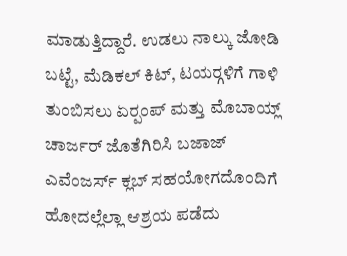ಮಾಡುತ್ತಿದ್ದಾರೆ. ಉಡಲು ನಾಲ್ಕು ಜೋಡಿ ಬಟ್ಟೆ, ಮೆಡಿಕಲ್ ಕಿಟ್, ಟಯರ್‍ಗಳಿಗೆ ಗಾಳಿ ತುಂಬಿಸಲು ಏರ್‍ಪಂಪ್ ಮತ್ತು ಮೊಬಾಯ್ಲ್ ಚಾರ್ಜರ್ ಜೊತೆಗಿರಿಸಿ ಬಜಾಜ್ ಎವೆಂಜರ್ಸ್ ಕ್ಲಬ್ ಸಹಯೋಗದೊಂದಿಗೆ ಹೋದಲ್ಲೆಲ್ಲಾ ಆಶ್ರಯ ಪಡೆದು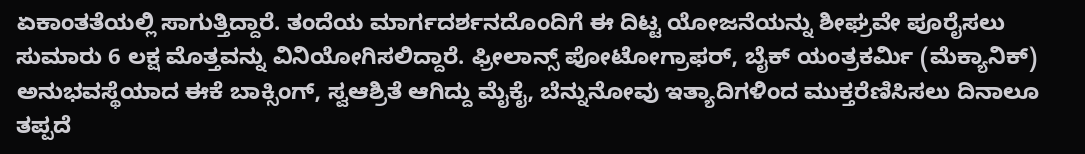ಏಕಾಂತತೆಯಲ್ಲಿ ಸಾಗುತ್ತಿದ್ದಾರೆ. ತಂದೆಯ ಮಾರ್ಗದರ್ಶನದೊಂದಿಗೆ ಈ ದಿಟ್ಟ ಯೋಜನೆಯನ್ನು ಶೀಘ್ರವೇ ಪೂರೈಸಲು ಸುಮಾರು 6 ಲಕ್ಷ ಮೊತ್ತವನ್ನು ವಿನಿಯೋಗಿಸಲಿದ್ದಾರೆ. ಫ್ರೀಲಾನ್ಸ್ ಪೋಟೋಗ್ರಾಫರ್, ಬೈಕ್ ಯಂತ್ರಕರ್ಮಿ (ಮೆಕ್ಯಾನಿಕ್) ಅನುಭವಸ್ಥೆಯಾದ ಈಕೆ ಬಾಕ್ಸಿಂಗ್, ಸ್ವಆಶ್ರಿತೆ ಆಗಿದ್ದು ಮೈಕೈ, ಬೆನ್ನುನೋವು ಇತ್ಯಾದಿಗಳಿಂದ ಮುಕ್ತರೆಣಿಸಿಸಲು ದಿನಾಲೂ ತಪ್ಪದೆ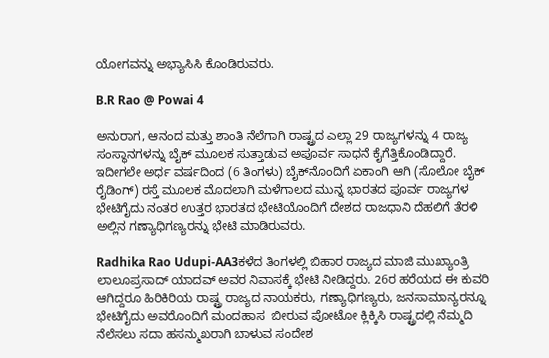ಯೋಗವನ್ನು ಅಭ್ಯಾಸಿಸಿ ಕೊಂಡಿರುವರು.

B.R Rao @ Powai 4

ಅನುರಾಗ, ಆನಂದ ಮತ್ತು ಶಾಂತಿ ನೆಲೆಗಾಗಿ ರಾಷ್ಟ್ರದ ಎಲ್ಲಾ 29 ರಾಜ್ಯಗಳನ್ನು 4 ರಾಜ್ಯ ಸಂಸ್ಥಾನಗಳನ್ನು ಬೈಕ್ ಮೂಲಕ ಸುತ್ತಾಡುವ ಅಪೂರ್ವ ಸಾಧನೆ ಕೈಗೆತ್ತಿಕೊಂಡಿದ್ದಾರೆ. ಇದೀಗಲೇ ಅರ್ಧ ವರ್ಷದಿಂದ (6 ತಿಂಗಳು) ಬೈಕ್‍ನೊಂದಿಗೆ ಏಕಾಂಗಿ ಆಗಿ (ಸೊಲೋ ಬೈಕ್ ರೈಡಿಂಗ್) ರಸ್ತೆ ಮೂಲಕ ಮೊದಲಾಗಿ ಮಳೆಗಾಲದ ಮುನ್ನ ಭಾರತದ ಪೂರ್ವ ರಾಜ್ಯಗಳ ಭೇಟಿಗೈದು ನಂತರ ಉತ್ತರ ಭಾರತದ ಭೇಟಿಯೊಂದಿಗೆ ದೇಶದ ರಾಜಧಾನಿ ದೆಹಲಿಗೆ ತೆರಳಿ ಅಲ್ಲಿನ ಗಣ್ಯಾಧಿಗಣ್ಯರನ್ನು ಭೇಟಿ ಮಾಡಿರುವರು.

Radhika Rao Udupi-AA3ಕಳೆದ ತಿಂಗಳಲ್ಲಿ ಬಿಹಾರ ರಾಜ್ಯದ ಮಾಜಿ ಮುಖ್ಯಾಂತ್ರಿ ಲಾಲೂಪ್ರಸಾದ್ ಯಾದವ್ ಅವರ ನಿವಾಸಕ್ಕೆ ಭೇಟಿ ನೀಡಿದ್ದರು. 26ರ ಹರೆಯದ ಈ ಕುವರಿ ಆಗಿದ್ದರೂ ಹಿರಿಕಿರಿಯ ರಾಷ್ಟ್ರ ರಾಜ್ಯದ ನಾಯಕರು, ಗಣ್ಯಾಧಿಗಣ್ಯರು, ಜನಸಾಮಾನ್ಯರನ್ನೂ ಭೇಟಿಗೈದು ಅವರೊಂದಿಗೆ ಮಂದಹಾಸ  ಬೀರುವ ಪೋಟೋ ಕ್ಲಿಕ್ಕಿಸಿ ರಾಷ್ಟ್ರದಲ್ಲಿ ನೆಮ್ಮದಿ ನೆಲೆಸಲು ಸದಾ ಹಸನ್ಮುಖರಾಗಿ ಬಾಳುವ ಸಂದೇಶ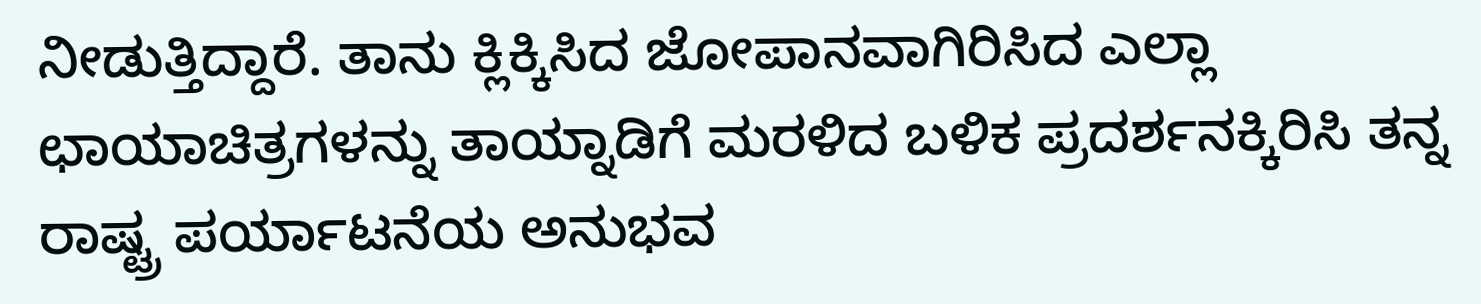ನೀಡುತ್ತಿದ್ದಾರೆ. ತಾನು ಕ್ಲಿಕ್ಕಿಸಿದ ಜೋಪಾನವಾಗಿರಿಸಿದ ಎಲ್ಲಾ ಛಾಯಾಚಿತ್ರಗಳನ್ನು ತಾಯ್ನಾಡಿಗೆ ಮರಳಿದ ಬಳಿಕ ಪ್ರದರ್ಶನಕ್ಕಿರಿಸಿ ತನ್ನ ರಾಷ್ಟ್ರ ಪರ್ಯಾಟನೆಯ ಅನುಭವ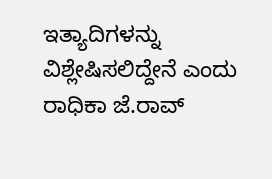ಇತ್ಯಾದಿಗಳನ್ನು ವಿಶ್ಲೇಷಿಸಲಿದ್ದೇನೆ ಎಂದು ರಾಧಿಕಾ ಜೆ.ರಾವ್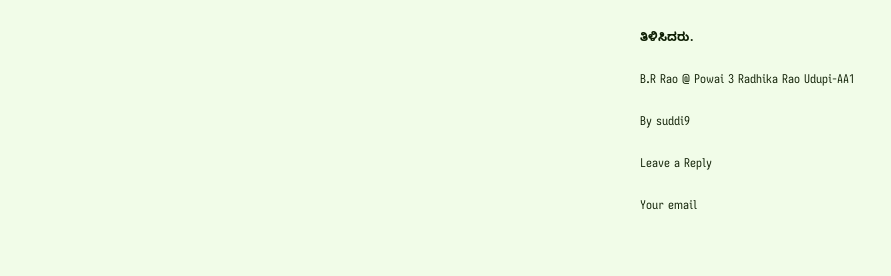ತಿಳಿಸಿದರು.

B.R Rao @ Powai 3 Radhika Rao Udupi-AA1

By suddi9

Leave a Reply

Your email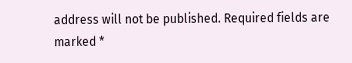address will not be published. Required fields are marked *